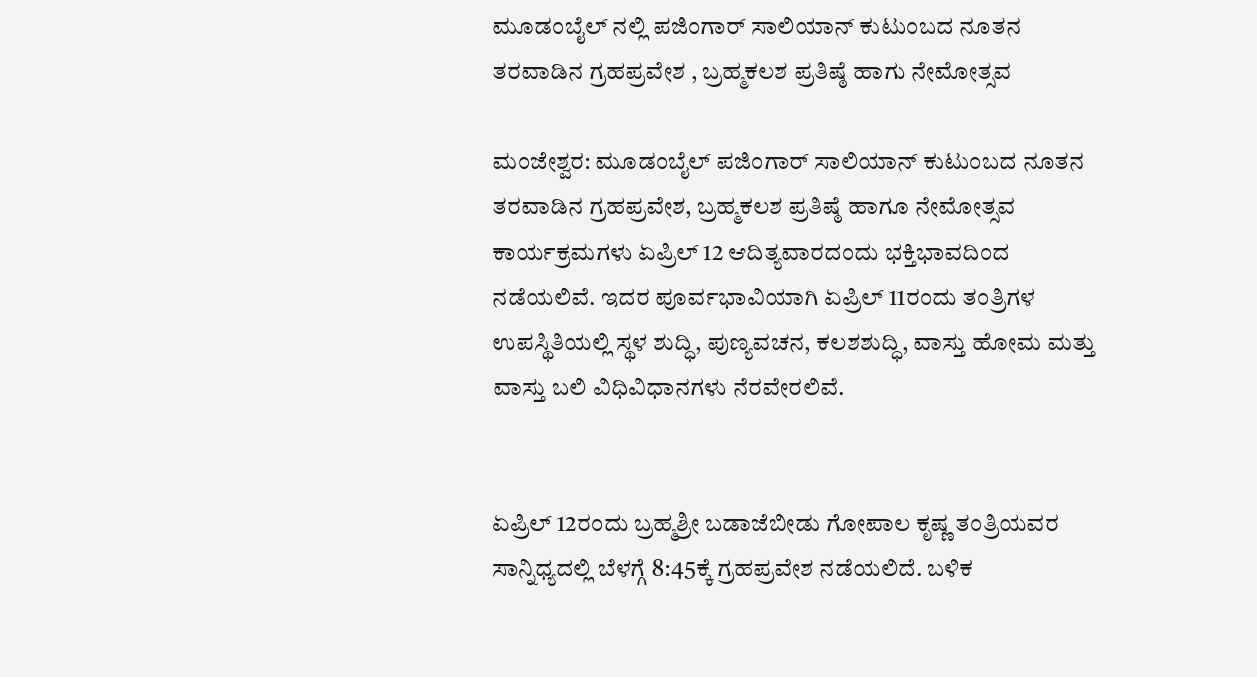ಮೂಡಂಬೈಲ್ ನಲ್ಲಿ ಪಜಿಂಗಾರ್ ಸಾಲಿಯಾನ್ ಕುಟುಂಬದ ನೂತನ ತರವಾಡಿನ ಗ್ರಹಪ್ರವೇಶ , ಬ್ರಹ್ಮಕಲಶ ಪ್ರತಿಷ್ಠೆ ಹಾಗು ನೇಮೋತ್ಸವ

ಮಂಜೇಶ್ವರ: ಮೂಡಂಬೈಲ್ ಪಜಿಂಗಾರ್ ಸಾಲಿಯಾನ್ ಕುಟುಂಬದ ನೂತನ ತರವಾಡಿನ ಗ್ರಹಪ್ರವೇಶ, ಬ್ರಹ್ಮಕಲಶ ಪ್ರತಿಷ್ಠೆ ಹಾಗೂ ನೇಮೋತ್ಸವ ಕಾರ್ಯಕ್ರಮಗಳು ಏಪ್ರಿಲ್ 12 ಆದಿತ್ಯವಾರದಂದು ಭಕ್ತಿಭಾವದಿಂದ ನಡೆಯಲಿವೆ. ಇದರ ಪೂರ್ವಭಾವಿಯಾಗಿ ಏಪ್ರಿಲ್ 11ರಂದು ತಂತ್ರಿಗಳ ಉಪಸ್ಥಿತಿಯಲ್ಲಿ ಸ್ಥಳ ಶುದ್ಧಿ, ಪುಣ್ಯವಚನ, ಕಲಶಶುದ್ಧಿ, ವಾಸ್ತು ಹೋಮ ಮತ್ತು ವಾಸ್ತು ಬಲಿ ವಿಧಿವಿಧಾನಗಳು ನೆರವೇರಲಿವೆ.


ಏಪ್ರಿಲ್ 12ರಂದು ಬ್ರಹ್ಮಶ್ರೀ ಬಡಾಜೆಬೀಡು ಗೋಪಾಲ ಕೃಷ್ಣ ತಂತ್ರಿಯವರ ಸಾನ್ನಿಧ್ಯದಲ್ಲಿ ಬೆಳಗ್ಗೆ 8:45ಕ್ಕೆ ಗ್ರಹಪ್ರವೇಶ ನಡೆಯಲಿದೆ. ಬಳಿಕ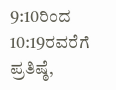9:10ರಿಂದ 10:19ರವರೆಗೆ ಪ್ರತಿಷ್ಠೆ,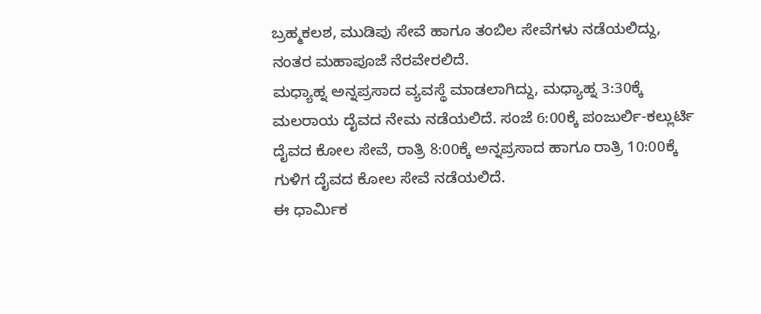ಬ್ರಹ್ಮಕಲಶ, ಮುಡಿಪು ಸೇವೆ ಹಾಗೂ ತಂಬಿಲ ಸೇವೆಗಳು ನಡೆಯಲಿದ್ದು, ನಂತರ ಮಹಾಪೂಜೆ ನೆರವೇರಲಿದೆ.
ಮಧ್ಯಾಹ್ನ ಅನ್ನಪ್ರಸಾದ ವ್ಯವಸ್ಥೆ ಮಾಡಲಾಗಿದ್ದು, ಮಧ್ಯಾಹ್ನ 3:30ಕ್ಕೆ ಮಲರಾಯ ದೈವದ ನೇಮ ನಡೆಯಲಿದೆ. ಸಂಜೆ 6:00ಕ್ಕೆ ಪಂಜುರ್ಲಿ-ಕಲ್ಲುರ್ಟಿ ದೈವದ ಕೋಲ ಸೇವೆ, ರಾತ್ರಿ 8:00ಕ್ಕೆ ಅನ್ನಪ್ರಸಾದ ಹಾಗೂ ರಾತ್ರಿ 10:00ಕ್ಕೆ ಗುಳಿಗ ದೈವದ ಕೋಲ ಸೇವೆ ನಡೆಯಲಿದೆ.
ಈ ಧಾರ್ಮಿಕ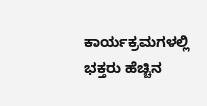ಕಾರ್ಯಕ್ರಮಗಳಲ್ಲಿ ಭಕ್ತರು ಹೆಚ್ಚಿನ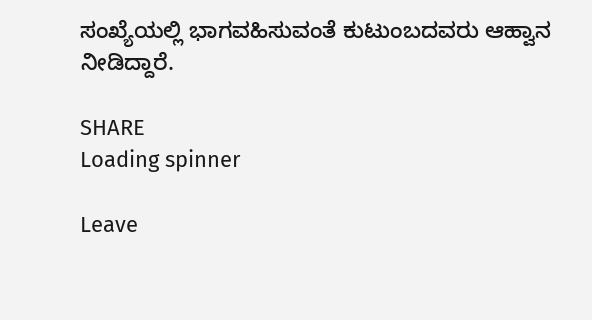ಸಂಖ್ಯೆಯಲ್ಲಿ ಭಾಗವಹಿಸುವಂತೆ ಕುಟುಂಬದವರು ಆಹ್ವಾನ ನೀಡಿದ್ದಾರೆ.

SHARE
Loading spinner

Leave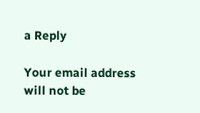a Reply

Your email address will not be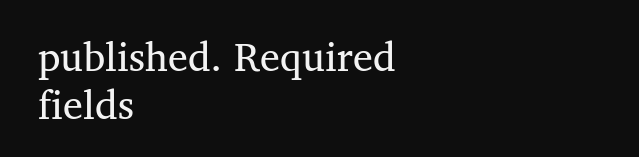published. Required fields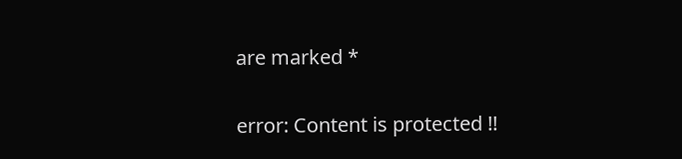are marked *

error: Content is protected !!